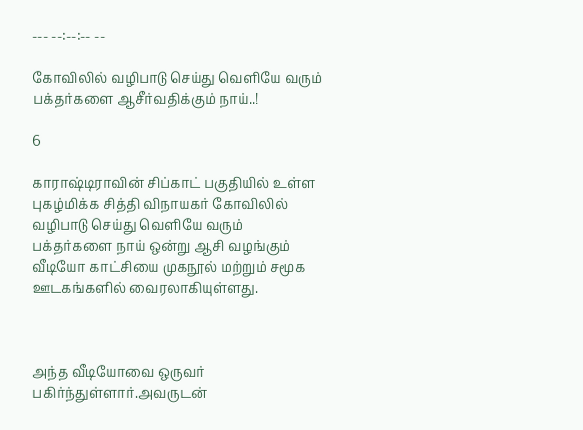--- --:--:-- --

கோவிலில் வழிபாடு செய்து வெளியே வரும் பக்தர்களை ஆசீர்வதிக்கும் நாய்..!

6

காராஷ்டிராவின் சிப்காட் பகுதியில் உள்ள புகழ்மிக்க சித்தி விநாயகர் கோவிலில் வழிபாடு செய்து வெளியே வரும் பக்தர்களை நாய் ஒன்று ஆசி வழங்கும் வீடியோ காட்சியை முகநூல் மற்றும் சமூக ஊடகங்களில் வைரலாகியுள்ளது.



அந்த வீடியோவை ஒருவர் பகிர்ந்துள்ளார்.அவருடன்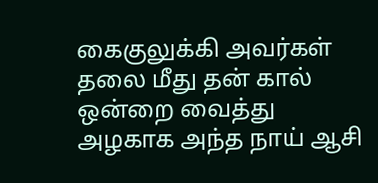கைகுலுக்கி அவர்கள் தலை மீது தன் கால் ஒன்றை வைத்து அழகாக அந்த நாய் ஆசி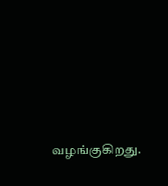வழங்குகிறது.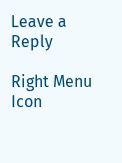Leave a Reply

Right Menu Icon